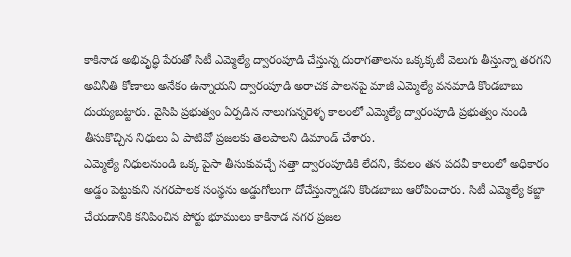కాకినాడ అభివృద్ధి పేరుతో సిటీ ఎమ్మెల్యే ద్వారంపూడి చేస్తున్న దురాగతాలను ఒక్కక్కటీ వెలుగు తీస్తున్నా తరగని అవినీతి కోణాలు అనేకం ఉన్నాయని ద్వారంపూడి అరాచక పాలనపై మాజీ ఎమ్మెల్యే వనమాడి కొండబాబు దుయ్యబట్టారు. వైసిపి ప్రభుత్వం ఏర్పడిన నాలుగున్నరెళ్ళ కాలంలో ఎమ్మెల్యే ద్వారంపూడి ప్రభుత్వం నుండి తీసుకొచ్చిన నిధులు ఏ పాటివో ప్రజలకు తెలపాలని డిమాండ్ చేశారు.
ఎమ్మెల్యే నిధులనుండి ఒక్క పైసా తీసుకువచ్చే సత్తా ద్వారంపూడికి లేదని, కేవలం తన పదవీ కాలంలో అధికారం అడ్డం పెట్టుకుని నగరపాలక సంస్థను అడ్డుగోలుగా దోచేస్తున్నాడని కొండబాబు ఆరోపించారు. సిటీ ఎమ్మెల్యే కబ్జా చేయడానికి కనిపించిన పోర్టు భూములు కాకినాడ నగర ప్రజల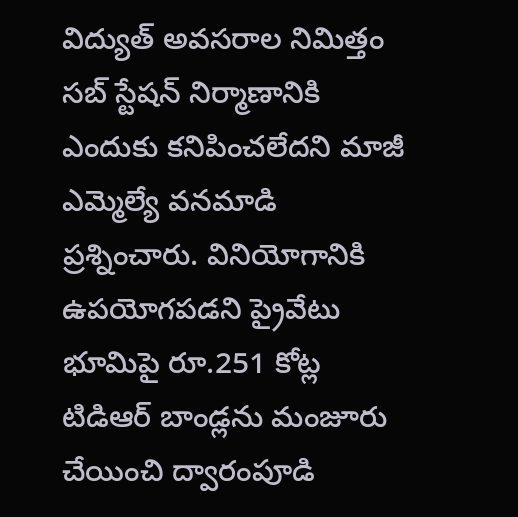విద్యుత్ అవసరాల నిమిత్తం సబ్ స్టేషన్ నిర్మాణానికి ఎందుకు కనిపించలేదని మాజీ ఎమ్మెల్యే వనమాడి ప్రశ్నించారు. వినియోగానికి ఉపయోగపడని ప్రైవేటు భూమిపై రూ.251 కోట్ల టిడిఆర్ బాండ్లను మంజూరు చేయించి ద్వారంపూడి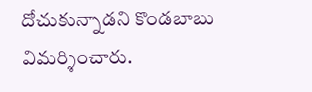దోచుకున్నాడని కొండబాబు విమర్శించారు.